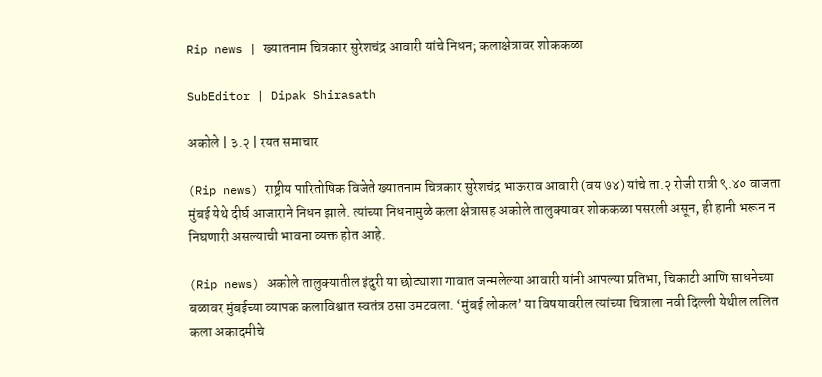Rip news | ख्यातनाम चित्रकार सुरेशचंद्र आवारी यांचे निधन; कलाक्षेत्रावर शोककळा

SubEditor | Dipak Shirasath

अकोले | ३.२ | रयत समाचार

(Rip news) राष्ट्रीय पारितोषिक विजेते ख्यातनाम चित्रकार सुरेशचंद्र भाऊराव आवारी (वय ७४) यांचे ता.२ रोजी रात्री ९.४० वाजता मुंबई येथे दीर्घ आजाराने निधन झाले. त्यांच्या निधनामुळे कला क्षेत्रासह अकोले तालुक्यावर शोककळा पसरली असून, ही हानी भरून न निघणारी असल्याची भावना व्यक्त होत आहे.

(Rip news) अकोले तालुक्यातील इंदुरी या छोट्याशा गावात जन्मलेल्या आवारी यांनी आपल्या प्रतिभा, चिकाटी आणि साधनेच्या बळावर मुंबईच्या व्यापक कलाविश्वात स्वतंत्र ठसा उमटवला. ‘मुंबई लोकल’ या विषयावरील त्यांच्या चित्राला नवी दिल्ली येथील ललित कला अकादमीचे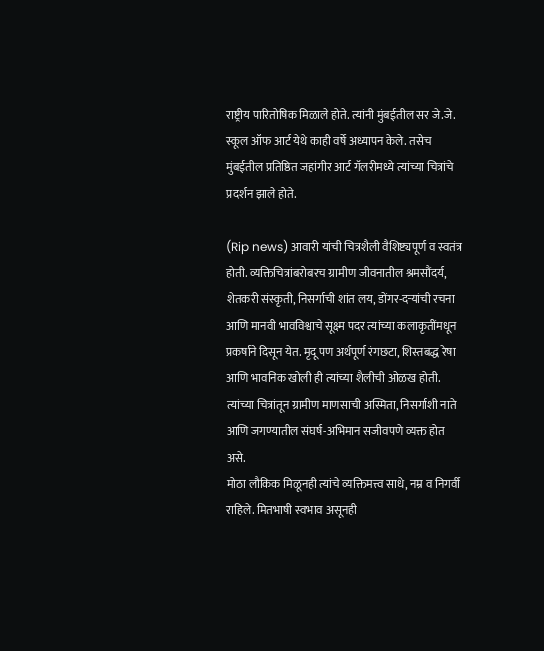राष्ट्रीय पारितोषिक मिळाले होते. त्यांनी मुंबईतील सर जे.जे. स्कूल ऑफ आर्ट येथे काही वर्षे अध्यापन केले. तसेच मुंबईतील प्रतिष्ठित जहांगीर आर्ट गॅलरीमध्ये त्यांच्या चित्रांचे प्रदर्शन झाले होते.

(Rip news) आवारी यांची चित्रशैली वैशिष्ट्यपूर्ण व स्वतंत्र होती. व्यक्तिचित्रांबरोबरच ग्रामीण जीवनातील श्रमसौंदर्य, शेतकरी संस्कृती, निसर्गाची शांत लय, डोंगर-दऱ्यांची रचना आणि मानवी भावविश्वाचे सूक्ष्म पदर त्यांच्या कलाकृतींमधून प्रकर्षाने दिसून येत. मृदू पण अर्थपूर्ण रंगछटा, शिस्तबद्ध रेषा आणि भावनिक खोली ही त्यांच्या शैलीची ओळख होती. त्यांच्या चित्रांतून ग्रामीण माणसाची अस्मिता, निसर्गाशी नाते आणि जगण्यातील संघर्ष-अभिमान सजीवपणे व्यक्त होत असे.
मोठा लौकिक मिळूनही त्यांचे व्यक्तिमत्त्व साधे, नम्र व निगर्वी राहिले. मितभाषी स्वभाव असूनही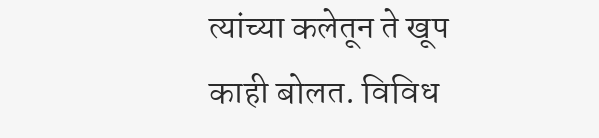त्यांच्या कलेतून ते खूप काही बोलत. विविध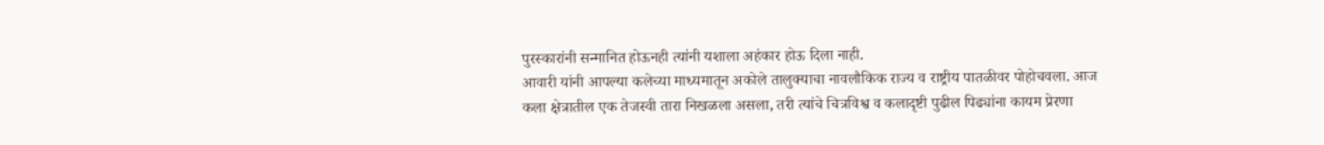पुरस्कारांनी सन्मानित होऊनही त्यांनी यशाला अहंकार होऊ दिला नाही.
आवारी यांनी आपल्या कलेच्या माध्यमातून अकोले तालुक्याचा नावलौकिक राज्य व राष्ट्रीय पातळीवर पोहोचवला. आज कला क्षेत्रातील एक तेजस्वी तारा निखळला असला, तरी त्यांचे चित्रविश्व व कलादृष्टी पुढील पिढ्यांना कायम प्रेरणा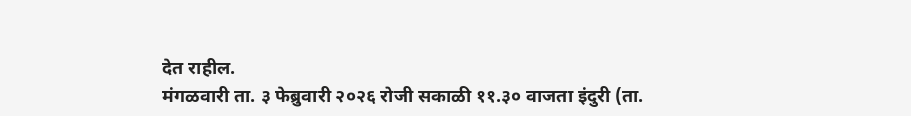देत राहील.
मंगळवारी ता. ३ फेब्रुवारी २०२६ रोजी सकाळी ११.३० वाजता इंदुरी (ता.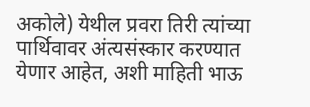अकोले) येथील प्रवरा तिरी त्यांच्या पार्थिवावर अंत्यसंस्कार करण्यात येणार आहेत, अशी माहिती भाऊ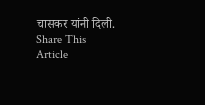चासकर यांनी दिली.
Share This Article